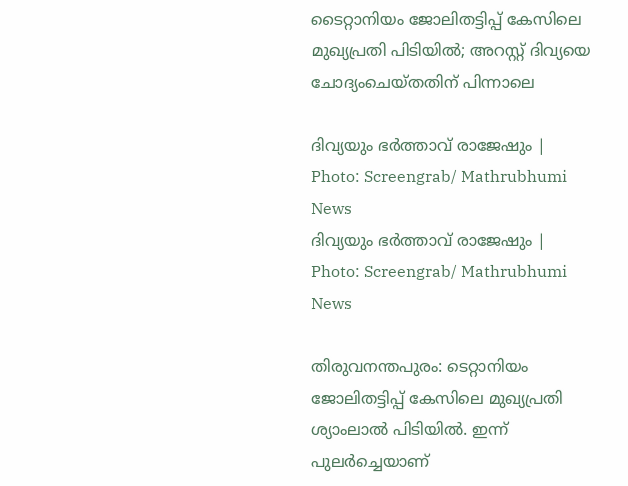ടൈറ്റാനിയം ജോലിതട്ടിപ്പ് കേസിലെ മുഖ്യപ്രതി പിടിയിൽ; അറസ്റ്റ് ദിവ്യയെ ചോദ്യംചെയ്തതിന് പിന്നാലെ

ദിവ്യയും ഭർത്താവ് രാജേഷും | Photo: Screengrab/ Mathrubhumi News
ദിവ്യയും ഭർത്താവ് രാജേഷും | Photo: Screengrab/ Mathrubhumi News

തിരുവനന്തപുരം: ടെറ്റാനിയം ജോലിതട്ടിപ്പ് കേസിലെ മുഖ്യപ്രതി ശ്യാംലാൽ പിടിയിൽ. ഇന്ന് പുലർച്ചെയാണ്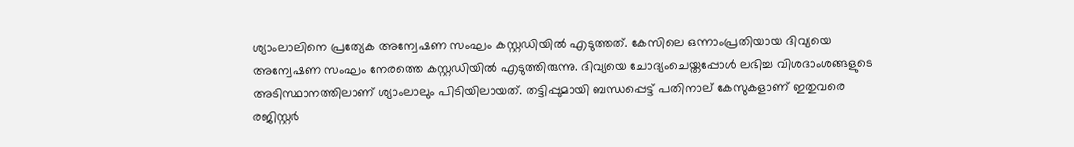ശ്യാംലാലിനെ പ്രത്യേക അന്വേഷണ സംഘം കസ്റ്റഡിയിൽ എടുത്തത്. കേസിലെ ഒന്നാംപ്രതിയായ ദിവ്യയെ അന്വേഷണ സംഘം നേരത്തെ കസ്റ്റഡിയിൽ എടുത്തിരുന്നു. ദിവ്യയെ ചോദ്യംചെയ്തപ്പോള്‍ ലഭിച്ച വിശദാംശങ്ങളുടെ അടിസ്ഥാനത്തിലാണ് ശ്യാംലാലും പിടിയിലായത്. തട്ടിപ്പുമായി ബന്ധപ്പെട്ട് പതിനാല് കേസുകളാണ് ഇതുവരെ രജിസ്റ്റർ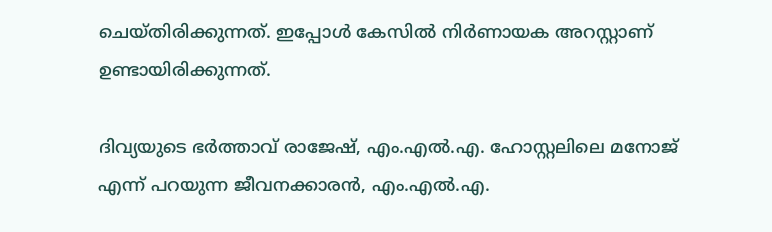ചെയ്തിരിക്കുന്നത്. ഇപ്പോൾ കേസിൽ നിർണായക അറസ്റ്റാണ് ഉണ്ടായിരിക്കുന്നത്.

ദിവ്യയുടെ ഭർത്താവ് രാജേഷ്, എം.എൽ.എ. ഹോസ്റ്റലിലെ മനോജ് എന്ന് പറയുന്ന ജീവനക്കാരൻ, എം.എൽ.എ.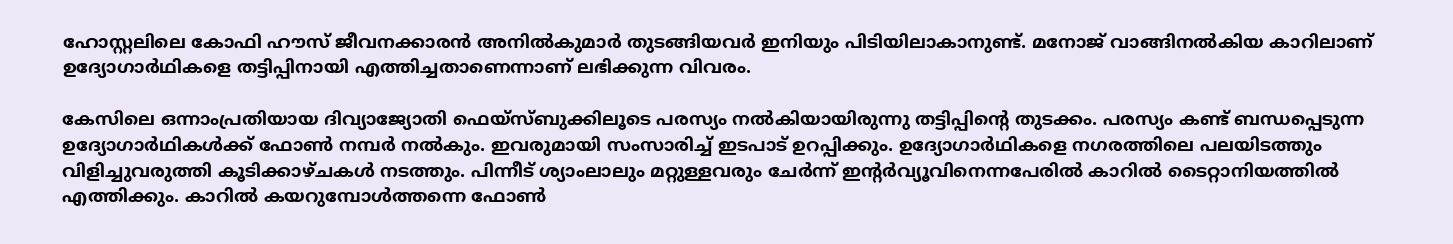ഹോസ്റ്റലിലെ കോഫി ഹൗസ് ജീവനക്കാരൻ അനിൽകുമാർ തുടങ്ങിയവർ ഇനിയും പിടിയിലാകാനുണ്ട്. മനോജ് വാങ്ങിനൽകിയ കാറിലാണ് ഉദ്യോഗാർഥികളെ തട്ടിപ്പിനായി എത്തിച്ചതാണെന്നാണ് ലഭിക്കുന്ന വിവരം.

കേസിലെ ഒന്നാംപ്രതിയായ ദിവ്യാജ്യോതി ഫെയ്‌സ്ബുക്കിലൂടെ പരസ്യം നൽകിയായിരുന്നു തട്ടിപ്പിന്റെ തുടക്കം. പരസ്യം കണ്ട് ബന്ധപ്പെടുന്ന ഉദ്യോഗാർഥികൾക്ക് ഫോൺ നമ്പർ നൽകും. ഇവരുമായി സംസാരിച്ച് ഇടപാട് ഉറപ്പിക്കും. ഉദ്യോഗാർഥികളെ നഗരത്തിലെ പലയിടത്തും വിളിച്ചുവരുത്തി കൂടിക്കാഴ്ചകൾ നടത്തും. പിന്നീട് ശ്യാംലാലും മറ്റുള്ളവരും ചേർന്ന് ഇന്റർവ്യൂവിനെന്നപേരിൽ കാറിൽ ടൈറ്റാനിയത്തിൽ എത്തിക്കും. കാറിൽ കയറുമ്പോൾത്തന്നെ ഫോൺ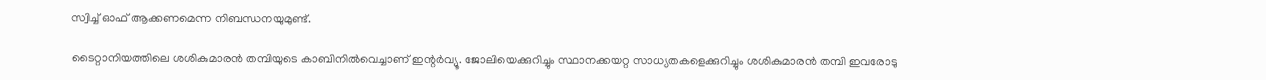സ്വിച്ച് ഓഫ് ആക്കണമെന്ന നിബന്ധനയുമുണ്ട്.

ടൈറ്റാനിയത്തിലെ ശശികുമാരൻ തമ്പിയുടെ കാബിനിൽവെച്ചാണ് ഇന്റർവ്യൂ. ജോലിയെക്കുറിച്ചും സ്ഥാനക്കയറ്റ സാധ്യതകളെക്കുറിച്ചും ശശികുമാരൻ തമ്പി ഇവരോടു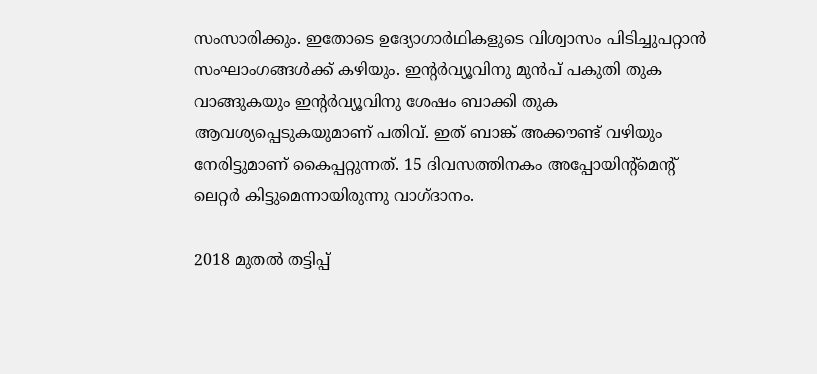സംസാരിക്കും. ഇതോടെ ഉദ്യോഗാർഥികളുടെ വിശ്വാസം പിടിച്ചുപറ്റാൻ സംഘാംഗങ്ങൾക്ക് കഴിയും. ഇന്റർവ്യൂവിനു മുൻപ് പകുതി തുക വാങ്ങുകയും ഇന്റർവ്യൂവിനു ശേഷം ബാക്കി തുക ആവശ്യപ്പെടുകയുമാണ് പതിവ്. ഇത് ബാങ്ക് അക്കൗണ്ട് വഴിയും നേരിട്ടുമാണ് കൈപ്പറ്റുന്നത്. 15 ദിവസത്തിനകം അപ്പോയിന്റ്‌മെന്റ് ലെറ്റർ കിട്ടുമെന്നായിരുന്നു വാഗ്ദാനം.

2018 മുതൽ തട്ടിപ്പ്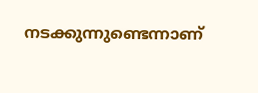നടക്കുന്നുണ്ടെന്നാണ്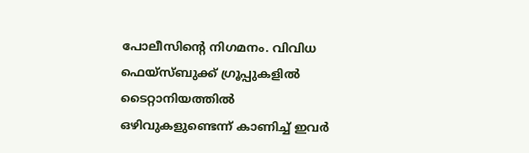പോലീസിന്റെ നിഗമനം. വിവിധ ഫെയ്‌സ്ബുക്ക് ഗ്രൂപ്പുകളിൽ ടൈറ്റാനിയത്തിൽ ഒഴിവുകളുണ്ടെന്ന് കാണിച്ച് ഇവർ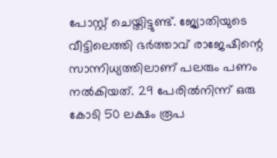പോസ്റ്റ് ചെയ്തിട്ടുണ്ട്. ജ്യോതിയുടെ വീട്ടിലെത്തി ഭർത്താവ് രാജേഷിന്റെ സാന്നിധ്യത്തിലാണ് പലരും പണം നൽകിയത്. 29 പേരിൽനിന്ന് ഒരു കോടി 50 ലക്ഷം രൂപ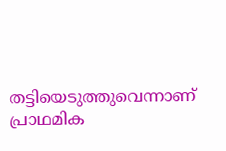തട്ടിയെടുത്തുവെന്നാണ് പ്രാഥമിക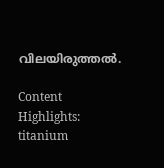വിലയിരുത്തൽ.

Content Highlights: titanium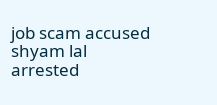job scam accused shyam lal arrested